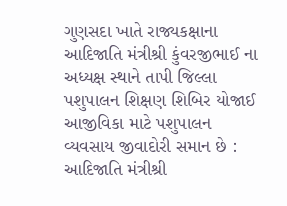ગુણસદા ખાતે રાજ્યકક્ષાના આદિજાતિ મંત્રીશ્રી કુંવરજીભાઈ ના અધ્યક્ષ સ્થાને તાપી જિલ્લા પશુપાલન શિક્ષણ શિબિર યોજાઈ આજીવિકા માટે પશુપાલન વ્યવસાય જીવાદોરી સમાન છે : આદિજાતિ મંત્રીશ્રી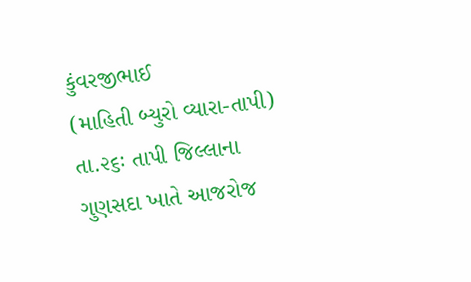કુંવરજીભાઈ
(માહિતી બ્યુરો વ્યારા-તાપી) તા.૨૬ઃ તાપી જિલ્લાના ગુણસદા ખાતે આજરોજ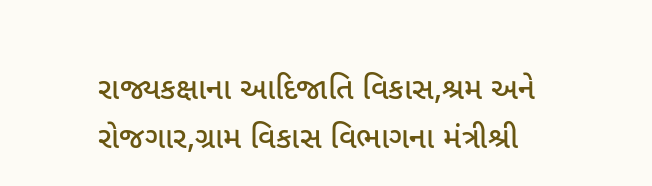રાજ્યકક્ષાના આદિજાતિ વિકાસ,શ્રમ અને રોજગાર,ગ્રામ વિકાસ વિભાગના મંત્રીશ્રી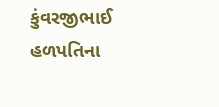કુંવરજીભાઈ હળપતિના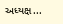અધ્યક્ષ...